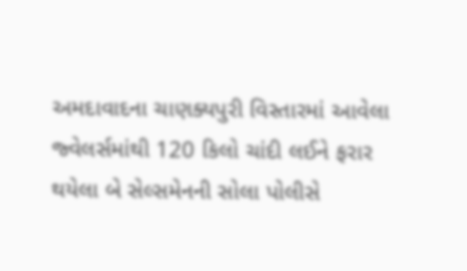અમદાવાદના ચાણક્યપુરી વિસ્તારમાં આવેલા જ્વેલર્સમાંથી 120 કિલો ચાંદી લઈને ફરાર થયેલા બે સેલ્સમેનની સોલા પોલીસે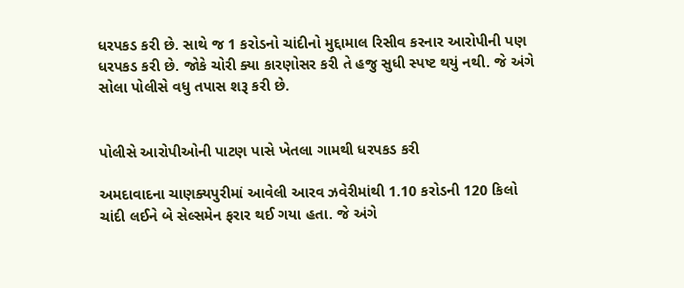ધરપકડ કરી છે. સાથે જ 1 કરોડનો ચાંદીનો મુદ્દામાલ રિસીવ કરનાર આરોપીની પણ ધરપકડ કરી છે. જોકે ચોરી ક્યા કારણોસર કરી તે હજુ સુધી સ્પષ્ટ થયું નથી. જે અંગે સોલા પોલીસે વધુ તપાસ શરૂ કરી છે.


પોલીસે આરોપીઓની પાટણ પાસે ખેતલા ગામથી ધરપકડ કરી

અમદાવાદના ચાણક્યપુરીમાં આવેલી આરવ ઝવેરીમાંથી 1.10 કરોડની 120 કિલો ચાંદી લઈને બે સેલ્સમેન ફરાર થઈ ગયા હતા. જે અંગે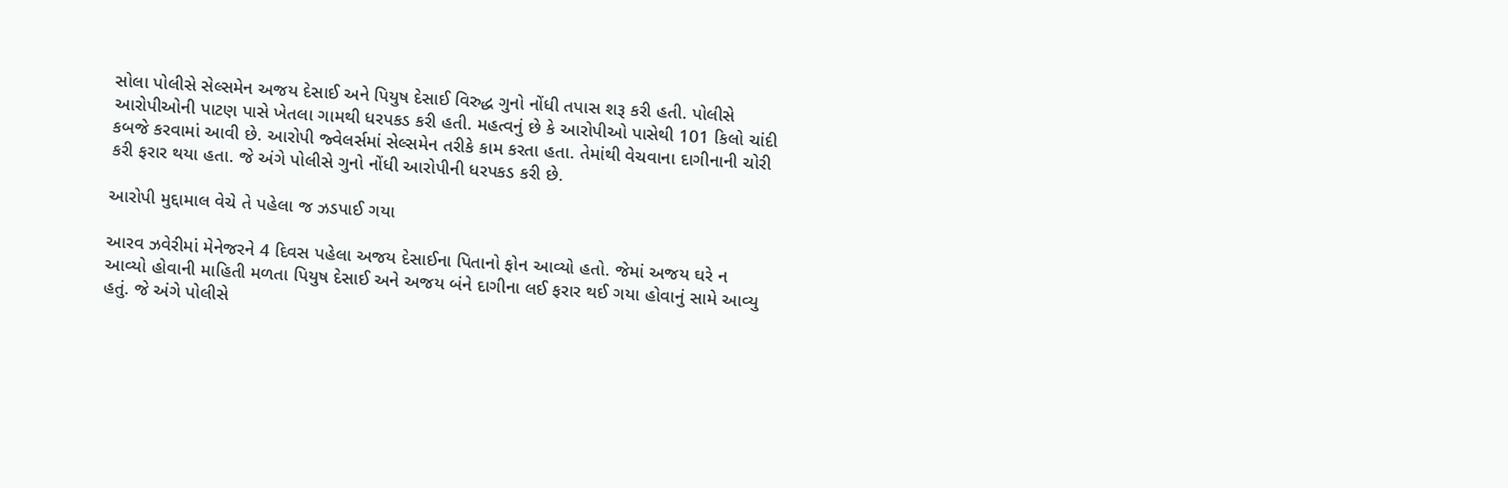સોલા પોલીસે સેલ્સમેન અજય દેસાઈ અને પિયુષ દેસાઈ વિરુદ્ધ ગુનો નોંધી તપાસ શરૂ કરી હતી. પોલીસે આરોપીઓની પાટણ પાસે ખેતલા ગામથી ધરપકડ કરી હતી. મહત્વનું છે કે આરોપીઓ પાસેથી 101 કિલો ચાંદી કબજે કરવામાં આવી છે. આરોપી જ્વેલર્સમાં સેલ્સમેન તરીકે કામ કરતા હતા. તેમાંથી વેચવાના દાગીનાની ચોરી કરી ફરાર થયા હતા. જે અંગે પોલીસે ગુનો નોંધી આરોપીની ધરપકડ કરી છે.

આરોપી મુદ્દામાલ વેચે તે પહેલા જ ઝડપાઈ ગયા

આરવ ઝવેરીમાં મેનેજરને 4 દિવસ પહેલા અજય દેસાઈના પિતાનો ફોન આવ્યો હતો. જેમાં અજય ઘરે ન આવ્યો હોવાની માહિતી મળતા પિયુષ દેસાઈ અને અજય બંને દાગીના લઈ ફરાર થઈ ગયા હોવાનું સામે આવ્યુ હતું. જે અંગે પોલીસે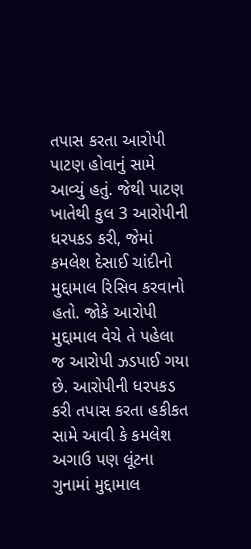તપાસ કરતા આરોપી પાટણ હોવાનું સામે આવ્યું હતું. જેથી પાટણ ખાતેથી કુલ 3 આરોપીની ધરપકડ કરી, જેમાં કમલેશ દેસાઈ ચાંદીનો મુદ્દામાલ રિસિવ કરવાનો હતો. જોકે આરોપી મુદ્દામાલ વેચે તે પહેલા જ આરોપી ઝડપાઈ ગયા છે. આરોપીની ધરપકડ કરી તપાસ કરતા હકીકત સામે આવી કે કમલેશ અગાઉ પણ લૂંટના ગુનામાં મુદ્દામાલ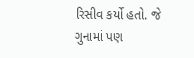રિસીવ કર્યો હતો. જે ગુનામાં પણ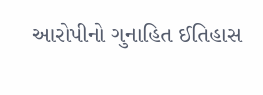આરોપીનો ગુનાહિત ઈતિહાસ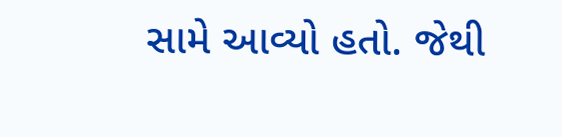સામે આવ્યો હતો. જેથી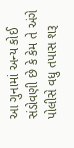આ ગુનામાં અન્ય કોઈ સંડોવણી છે કે કેમ તે અંગે પોલીસે વધુ તપાસ શરૂ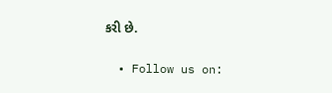કરી છે.

  • Follow us on: